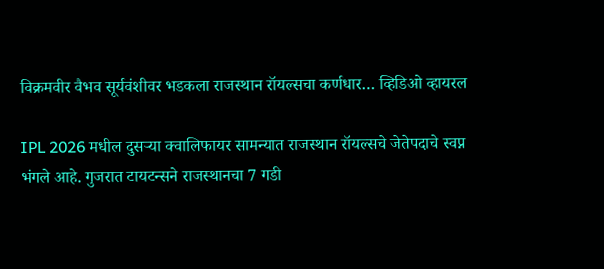विक्रमवीर वैभव सूर्यवंशीवर भडकला राजस्थान रॉयल्सचा कर्णधार… व्हिडिओ व्हायरल

IPL 2026 मधील दुसऱ्या क्वालिफायर सामन्यात राजस्थान रॉयल्सचे जेतेपदाचे स्वप्न भंगले आहे. गुजरात टायटन्सने राजस्थानचा 7 गडी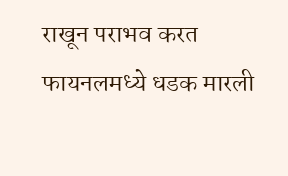राखून पराभव करत फायनलमध्ये धडक मारली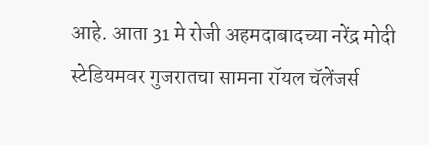आहे. आता 31 मे रोजी अहमदाबादच्या नरेंद्र मोदी स्टेडियमवर गुजरातचा सामना रॉयल चॅलेंजर्स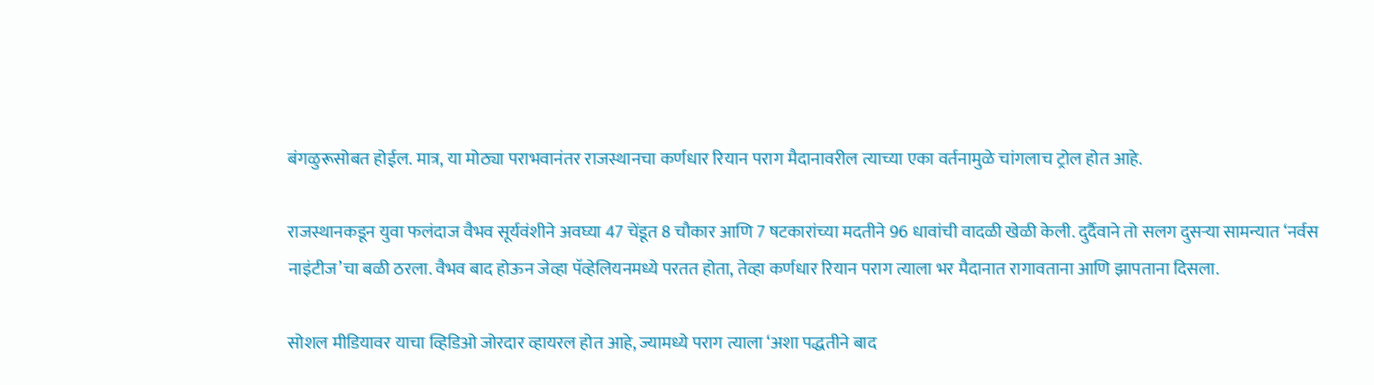बंगळुरूसोबत होईल. मात्र, या मोठ्या पराभवानंतर राजस्थानचा कर्णधार रियान पराग मैदानावरील त्याच्या एका वर्तनामुळे चांगलाच ट्रोल होत आहे.

राजस्थानकडून युवा फलंदाज वैभव सूर्यवंशीने अवघ्या 47 चेंडूत 8 चौकार आणि 7 षटकारांच्या मदतीने 96 धावांची वादळी खेळी केली. दुर्दैवाने तो सलग दुसऱ्या सामन्यात ‘नर्वस नाइंटीज’चा बळी ठरला. वैभव बाद होऊन जेव्हा पॅव्हेलियनमध्ये परतत होता, तेव्हा कर्णधार रियान पराग त्याला भर मैदानात रागावताना आणि झापताना दिसला.

सोशल मीडियावर याचा व्हिडिओ जोरदार व्हायरल होत आहे, ज्यामध्ये पराग त्याला ‘अशा पद्धतीने बाद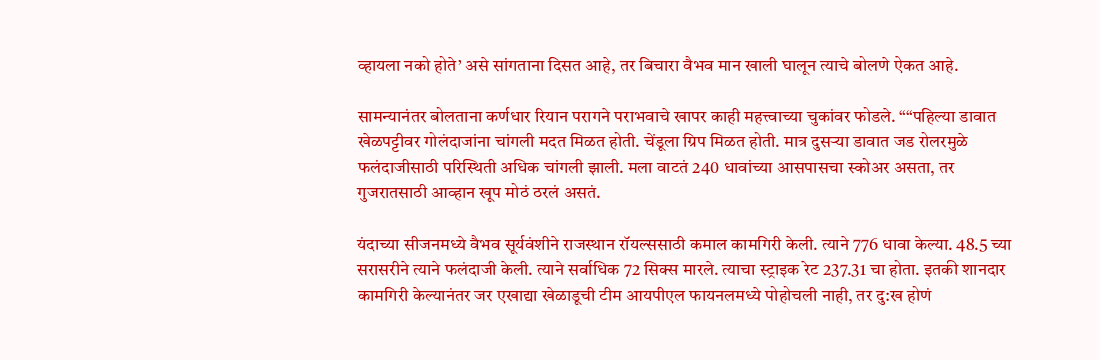व्हायला नको होते’ असे सांगताना दिसत आहे, तर बिचारा वैभव मान खाली घालून त्याचे बोलणे ऐकत आहे.

सामन्यानंतर बोलताना कर्णधार रियान परागने पराभवाचे खापर काही महत्त्वाच्या चुकांवर फोडले. ““पहिल्या डावात खेळपट्टीवर गोलंदाजांना चांगली मदत मिळत होती. चेंडूला ग्रिप मिळत होती. मात्र दुसऱ्या डावात जड रोलरमुळे फलंदाजीसाठी परिस्थिती अधिक चांगली झाली. मला वाटतं 240 धावांच्या आसपासचा स्कोअर असता, तर गुजरातसाठी आव्हान खूप मोठं ठरलं असतं.

यंदाच्या सीजनमध्ये वैभव सूर्यवंशीने राजस्थान रॉयल्ससाठी कमाल कामगिरी केली. त्याने 776 धावा केल्या. 48.5 च्या सरासरीने त्याने फलंदाजी केली. त्याने सर्वाधिक 72 सिक्स मारले. त्याचा स्ट्राइक रेट 237.31 चा होता. इतकी शानदार कामगिरी केल्यानंतर जर एखाद्या खेळाडूची टीम आयपीएल फायनलमध्ये पोहोचली नाही, तर दु:ख होणं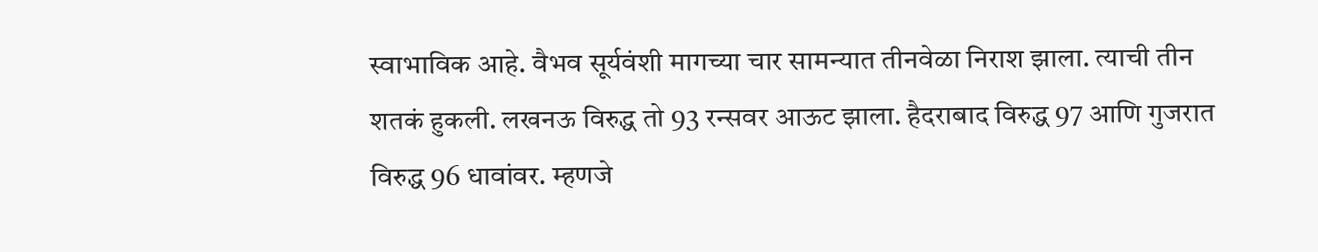स्वाभाविक आहे. वैभव सूर्यवंशी मागच्या चार सामन्यात तीनवेळा निराश झाला. त्याची तीन शतकं हुकली. लखनऊ विरुद्ध तो 93 रन्सवर आऊट झाला. हैदराबाद विरुद्ध 97 आणि गुजरात विरुद्ध 96 धावांवर. म्हणजे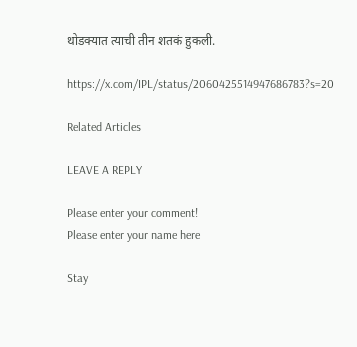थोडक्यात त्याची तीन शतकं हुकली.

https://x.com/IPL/status/2060425514947686783?s=20

Related Articles

LEAVE A REPLY

Please enter your comment!
Please enter your name here

Stay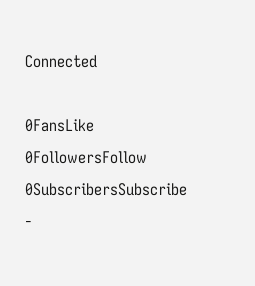Connected

0FansLike
0FollowersFollow
0SubscribersSubscribe
-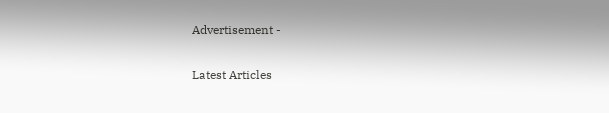Advertisement -

Latest Articles